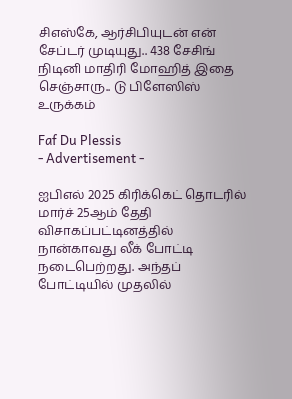சிஎஸ்கே, ஆர்சிபியுடன் என் சேப்டர் முடியுது.. 438 சேசிங் நிடினி மாதிரி மோஹித் இதை செஞ்சாரு.. டு பிளேஸிஸ் உருக்கம்

Faf Du Plessis
- Advertisement -

ஐபிஎல் 2025 கிரிக்கெட் தொடரில் மார்ச் 25ஆம் தேதி விசாகப்பட்டினத்தில் நான்காவது லீக் போட்டி நடைபெற்றது. அந்தப் போட்டியில் முதலில்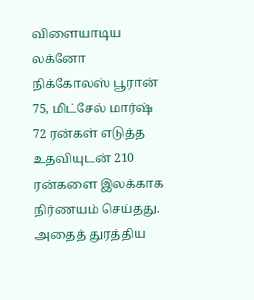விளையாடிய லக்னோ நிக்கோலஸ் பூரான் 75, மிட்சேல் மார்ஷ் 72 ரன்கள் எடுத்த உதவியுடன் 210 ரன்களை இலக்காக நிர்ணயம் செய்தது. அதைத் துரத்திய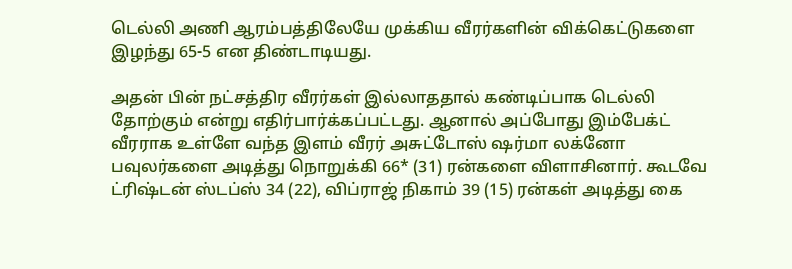டெல்லி அணி ஆரம்பத்திலேயே முக்கிய வீரர்களின் விக்கெட்டுகளை இழந்து 65-5 என திண்டாடியது.

அதன் பின் நட்சத்திர வீரர்கள் இல்லாததால் கண்டிப்பாக டெல்லி தோற்கும் என்று எதிர்பார்க்கப்பட்டது. ஆனால் அப்போது இம்பேக்ட் வீரராக உள்ளே வந்த இளம் வீரர் அசுட்டோஸ் ஷர்மா லக்னோ பவுலர்களை அடித்து நொறுக்கி 66* (31) ரன்களை விளாசினார். கூடவே ட்ரிஷ்டன் ஸ்டப்ஸ் 34 (22), விப்ராஜ் நிகாம் 39 (15) ரன்கள் அடித்து கை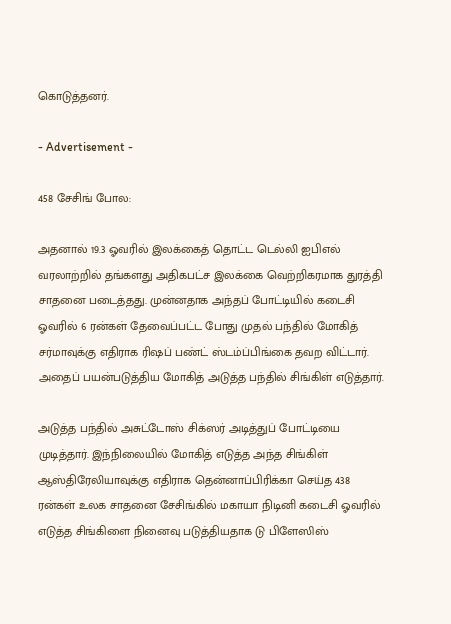கொடுத்தனர்.

- Advertisement -

458 சேசிங் போல:

அதனால் 19.3 ஓவரில் இலக்கைத் தொட்ட டெல்லி ஐபிஎல் வரலாற்றில் தங்களது அதிகபட்ச இலக்கை வெற்றிகரமாக துரத்தி சாதனை படைத்தது. முன்னதாக அந்தப் போட்டியில் கடைசி ஓவரில் 6 ரன்கள் தேவைப்பட்ட போது முதல் பந்தில் மோகித் சர்மாவுக்கு எதிராக ரிஷப் பண்ட் ஸ்டம்ப்பிங்கை தவற விட்டார். அதைப் பயன்படுத்திய மோகித் அடுத்த பந்தில் சிங்கிள் எடுத்தார்.

அடுத்த பந்தில் அசுட்டோஸ் சிக்ஸர் அடித்துப் போட்டியை முடித்தார். இந்நிலையில் மோகித் எடுத்த அந்த சிங்கிள் ஆஸ்திரேலியாவுக்கு எதிராக தென்னாப்பிரிக்கா செய்த 438 ரன்கள் உலக சாதனை சேசிங்கில் மகாயா நிடினி கடைசி ஓவரில் எடுத்த சிங்கிளை நினைவு படுத்தியதாக டு பிளேஸிஸ்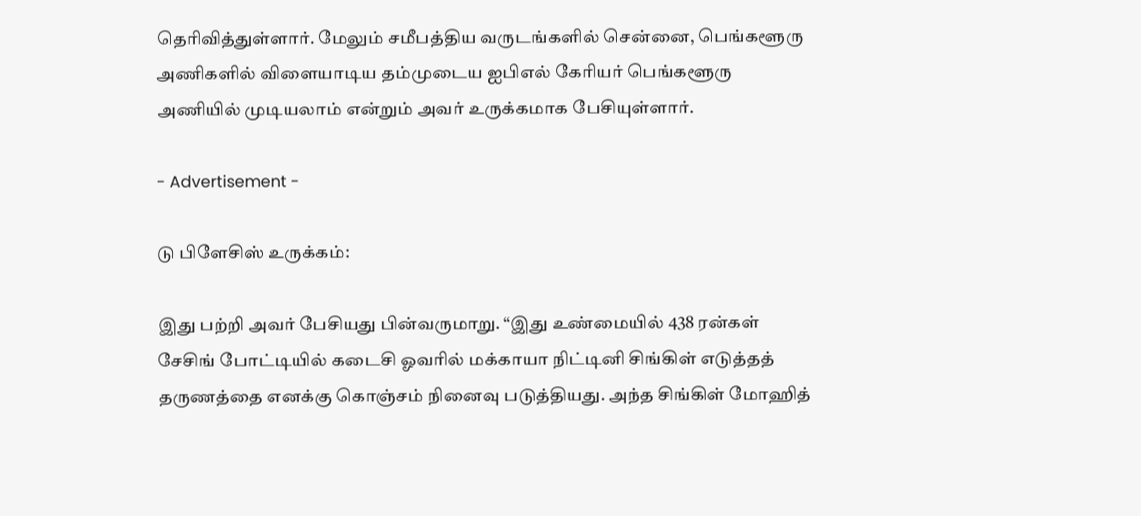தெரிவித்துள்ளார். மேலும் சமீபத்திய வருடங்களில் சென்னை, பெங்களூரு அணிகளில் விளையாடிய தம்முடைய ஐபிஎல் கேரியர் பெங்களூரு அணியில் முடியலாம் என்றும் அவர் உருக்கமாக பேசியுள்ளார்.

- Advertisement -

டு பிளேசிஸ் உருக்கம்:

இது பற்றி அவர் பேசியது பின்வருமாறு. “இது உண்மையில் 438 ரன்கள் சேசிங் போட்டியில் கடைசி ஓவரில் மக்காயா நிட்டினி சிங்கிள் எடுத்தத் தருணத்தை எனக்கு கொஞ்சம் நினைவு படுத்தியது. அந்த சிங்கிள் மோஹித்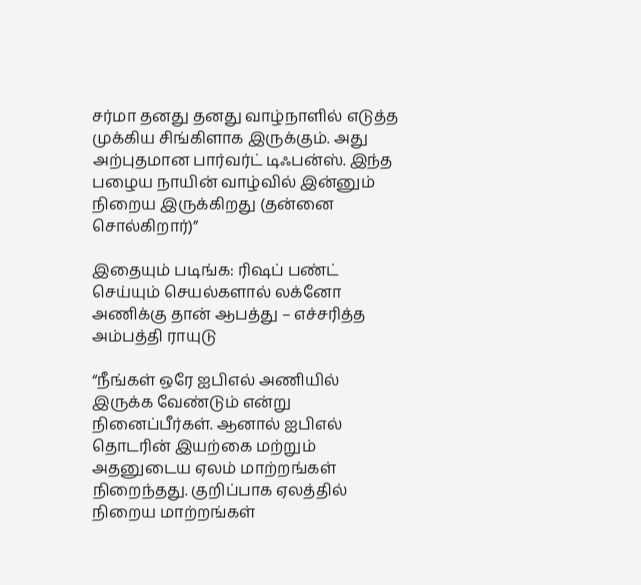சர்மா தனது தனது வாழ்நாளில் எடுத்த முக்கிய சிங்கிளாக இருக்கும். அது அற்புதமான பார்வர்ட் டிஃபன்ஸ். இந்த பழைய நாயின் வாழ்வில் இன்னும் நிறைய இருக்கிறது (தன்னை சொல்கிறார்)”

இதையும் படிங்க: ரிஷப் பண்ட் செய்யும் செயல்களால் லக்னோ அணிக்கு தான் ஆபத்து – எச்சரித்த அம்பத்தி ராயுடு

“நீங்கள் ஒரே ஐபிஎல் அணியில் இருக்க வேண்டும் என்று நினைப்பீர்கள். ஆனால் ஐபிஎல் தொடரின் இயற்கை மற்றும் அதனுடைய ஏலம் மாற்றங்கள் நிறைந்தது. குறிப்பாக ஏலத்தில் நிறைய மாற்றங்கள்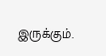இருக்கும்.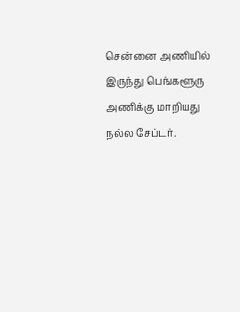சென்னை அணியில் இருந்து பெங்களூரு அணிக்கு மாறியது நல்ல சேப்டர்.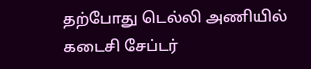தற்போது டெல்லி அணியில் கடைசி சேப்டர்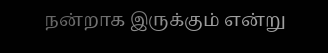நன்றாக இருக்கும் என்று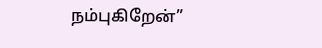நம்புகிறேன்”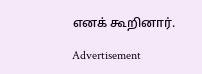எனக் கூறினார்.

Advertisement